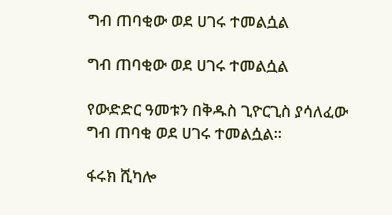ግብ ጠባቂው ወደ ሀገሩ ተመልሷል

ግብ ጠባቂው ወደ ሀገሩ ተመልሷል

የውድድር ዓመቱን በቅዱስ ጊዮርጊስ ያሳለፈው ግብ ጠባቂ ወደ ሀገሩ ተመልሷል።

ፋሩክ ሺካሎ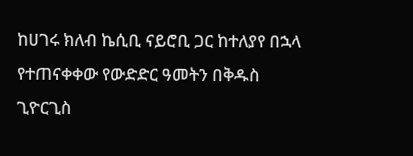ከሀገሩ ክለብ ኬሲቢ ናይሮቢ ጋር ከተለያየ በኋላ የተጠናቀቀው የውድድር ዓመትን በቅዱስ ጊዮርጊስ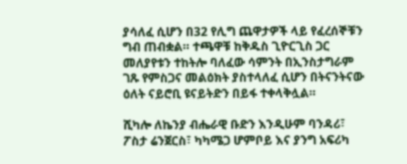ያሳለፈ ሲሆን በ32 የሊግ ጨዋታዎች ላይ የፈረሰኞቹን ግብ ጠብቋል። ተጫዋቹ ከቅዱስ ጊዮርጊስ ጋር መለያየቱን ተከትሎ ባለፈው ሳምንት በኢንስታግራም ገጹ የምስጋና መልዕክት ያስተላለፈ ሲሆን በትናንትናው ዕለት ናይሮቢ ዩናይትድን በይፋ ተቀላቅሏል።

ሺካሎ ለኬንያ ብሔራዊ ቡድን እንዲሁም ባንዳሪ፣ ፖስታ ሬንጀርስ፣ ካካሜጋ ሆምቦይ እና ያንግ አፍሪካ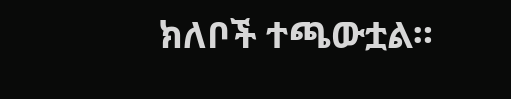ክለቦች ተጫውቷል።